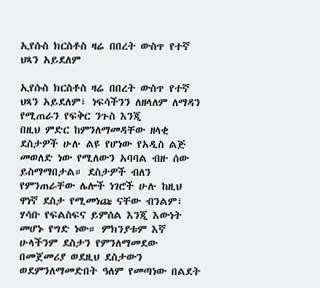ኢየሱስ ክርስቶስ ዛሬ በበረት ውስጥ የተኛ ህጻን አይደለም

ኢየሱስ ክርስቶስ ዛሬ በበረት ውስጥ የተኛ ህጻን አይደለም፣ ነፍሳችንን ለዘላለም ለማዳን የሚጠራን የፍቅር ንጉስ እንጂ
በዚህ ምድር ከምንለማመዳቸው ዘላቂ ደስታዎች ሁሉ ልዩ የሆነው የአዲስ ልጅ መወለድ ነው የሚለውን አባባል ብዙ ሰው ይስማማበታል። ደስታዎች ብለን የምንጠራቸው ሌሎች ነገሮች ሁሉ ከዚህ ዋነኛ ደስታ የሚመነጩ ናቸው ብንልም፣ ሃሳቡ የፍልስፍና ይምሰል እንጂ እውነት መሆኑ የግድ ነው። ምክንያቱም እኛ ሁላችንም ደስታን የምንለማመደው በመጀመሪያ ወደዚህ ደስታውን ወደምንለማመድበት ዓለም የመጣነው በልደት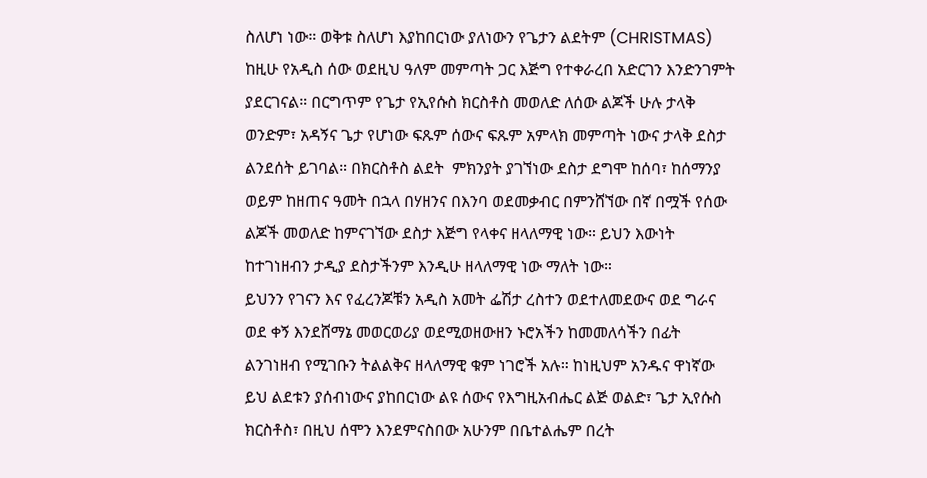ስለሆነ ነው። ወቅቱ ስለሆነ እያከበርነው ያለነውን የጌታን ልደትም (CHRISTMAS) ከዚሁ የአዲስ ሰው ወደዚህ ዓለም መምጣት ጋር እጅግ የተቀራረበ አድርገን እንድንገምት ያደርገናል። በርግጥም የጌታ የኢየሱስ ክርስቶስ መወለድ ለሰው ልጆች ሁሉ ታላቅ ወንድም፣ አዳኝና ጌታ የሆነው ፍጹም ሰውና ፍጹም አምላክ መምጣት ነውና ታላቅ ደስታ ልንደሰት ይገባል። በክርስቶስ ልደት  ምክንያት ያገኘነው ደስታ ደግሞ ከሰባ፣ ከሰማንያ ወይም ከዘጠና ዓመት በኋላ በሃዘንና በእንባ ወደመቃብር በምንሸኘው በኛ በሟች የሰው ልጆች መወለድ ከምናገኘው ደስታ እጅግ የላቀና ዘላለማዊ ነው። ይህን እውነት ከተገነዘብን ታዲያ ደስታችንም እንዲሁ ዘላለማዊ ነው ማለት ነው።
ይህንን የገናን እና የፈረንጆቹን አዲስ አመት ፌሽታ ረስተን ወደተለመደውና ወደ ግራና ወደ ቀኝ እንደሸማኔ መወርወሪያ ወደሚወዘውዘን ኑሮአችን ከመመለሳችን በፊት ልንገነዘብ የሚገቡን ትልልቅና ዘላለማዊ ቁም ነገሮች አሉ። ከነዚህም አንዱና ዋነኛው ይህ ልደቱን ያሰብነውና ያከበርነው ልዩ ሰውና የእግዚአብሔር ልጅ ወልድ፣ ጌታ ኢየሱስ ክርስቶስ፣ በዚህ ሰሞን እንደምናስበው አሁንም በቤተልሔም በረት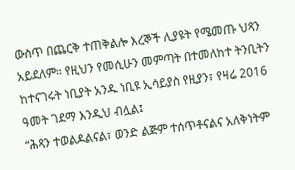ውስጥ በጨርቅ ተጠቅልሎ እረኞች ሊያዩት የሜመጡ ህጻን አይደለም። የዚህን የመሲሁን መምጣት በተመለከተ ትንቢትን ከተናገሩት ነቢያት አንዱ ነቢዩ ኢሳይያስ የዚያን፣ የዛሬ 2016 ዓመት ገደማ እንዲህ ብሏል፤
“ሕጻን ተወልዶልናል፣ ወንድ ልጅም ተሰጥቶናልና አለቅነትም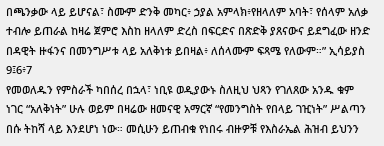በጫንቃው ላይ ይሆናል፣ ስሙም ድንቅ መካር፥ ኃያል አምላክ፥የዘላለም አባት፣ የሰላም አለቃ ተብሎ ይጠራል ከዛሬ ጀምሮ እስከ ዘላለም ድረስ በፍርድና በጽድቅ ያጸናውና ይደግፈው ዘንድ በዳዊት ዙፋንና በመንግሥቱ ላይ አለቅነቱ ይበዛል፥ ለሰላሙም ፍጻሜ የለውም።” ኢሳይያስ 9፤6፥7
የመወለዱን የምስራች ካበሰረ በኋላ፣ ነቢዩ ወዲያውኑ ስለዚህ ህጻን የገለጸው አንዱ ቁም ነገር “አለቅነት” ሁሉ ወይም በዛሬው ዘመናዊ አማርኛ “የመንግስት የበላይ ገዢነት” ሥልጣን በሱ ትከሻ ላይ እንደሆነ ነው። መሲሁን ይጠብቁ የነበሩ ብዙዎቹ የእስራኤል ሕዝብ ይህንን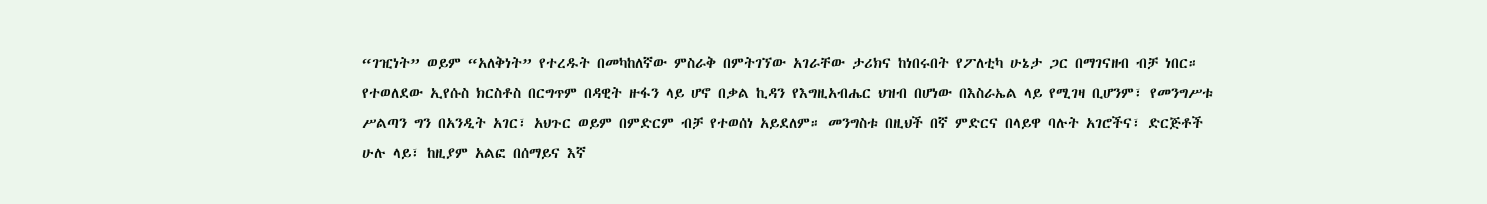“ገዢነት” ወይም “አለቅነት” የተረዱት በመካከለኛው ምስራቅ በምትገኘው አገራቸው ታሪክና ከነበሩበት የፖለቲካ ሁኔታ ጋር በማገናዘብ ብቻ ነበር። የተወለደው ኢየሱስ ክርስቶስ በርግጥም በዳዊት ዙፋን ላይ ሆኖ በቃል ኪዳን የእግዚአብሔር ህዝብ በሆነው በእስራኤል ላይ የሚገዛ ቢሆንም፣ የመንግሥቱ ሥልጣን ግን በአንዲት አገር፣ አህጉር ወይም በምድርም ብቻ የተወሰነ አይደለም። መንግስቱ በዚህች በኛ ምድርና በላይዋ ባሉት አገሮችና፣ ድርጅቶች ሁሉ ላይ፣ ከዚያም አልፎ በሰማይና እኛ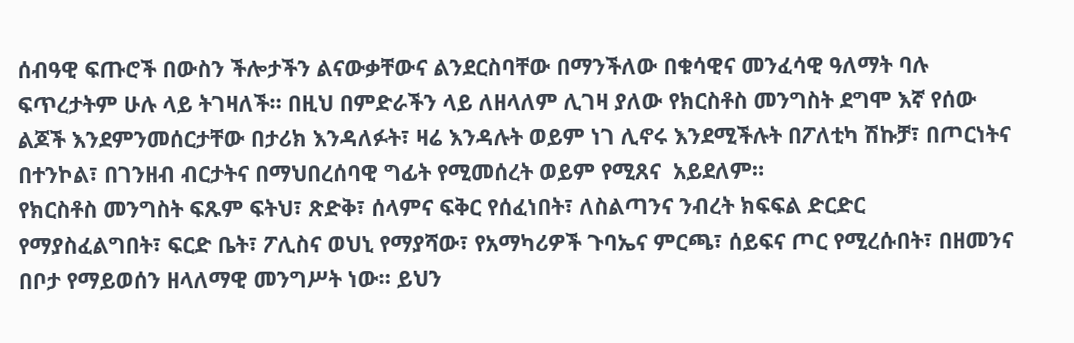ሰብዓዊ ፍጡሮች በውስን ችሎታችን ልናውቃቸውና ልንደርስባቸው በማንችለው በቁሳዊና መንፈሳዊ ዓለማት ባሉ ፍጥረታትም ሁሉ ላይ ትገዛለች። በዚህ በምድራችን ላይ ለዘላለም ሊገዛ ያለው የክርስቶስ መንግስት ደግሞ እኛ የሰው ልጆች እንደምንመሰርታቸው በታሪክ እንዳለፉት፣ ዛሬ እንዳሉት ወይም ነገ ሊኖሩ እንደሚችሉት በፖለቲካ ሽኩቻ፣ በጦርነትና በተንኮል፣ በገንዘብ ብርታትና በማህበረሰባዊ ግፊት የሚመሰረት ወይም የሚጸና  አይደለም።
የክርስቶስ መንግስት ፍጹም ፍትህ፣ ጽድቅ፣ ሰላምና ፍቅር የሰፈነበት፣ ለስልጣንና ንብረት ክፍፍል ድርድር የማያስፈልግበት፣ ፍርድ ቤት፣ ፖሊስና ወህኒ የማያሻው፣ የአማካሪዎች ጉባኤና ምርጫ፣ ሰይፍና ጦር የሚረሱበት፣ በዘመንና በቦታ የማይወሰን ዘላለማዊ መንግሥት ነው። ይህን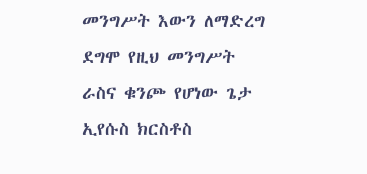መንግሥት እውን ለማድረግ ደግሞ የዚህ መንግሥት ራስና ቁንጮ የሆነው ጌታ ኢየሱስ ክርስቶስ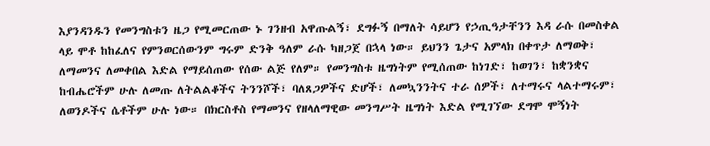እያንዳንዱን የመንግስቱን ዜጋ የሚመርጠው ኑ ገንዘብ አዋጡልኝ፣ ደግፉኝ በማለት ሳይሆን የኃጢዓታቸንን እዳ ራሱ በመስቀል ላይ ሞቶ ከከፈለና የምንወርሰውንም ግሩም ድንቅ ዓለም ራሱ ካዘጋጀ በኋላ ነው። ይህንን ጌታና አምላክ በቀጥታ ለማወቅ፣ ለማመንና ለመቀበል እድል የማይሰጠው የሰው ልጅ የለም። የመንግስቱ ዜግነትም የሚሰጠው ከነገድ፣ ከወገን፣ ከቋንቋና ከብሔሮችም ሁሉ ለመጡ ለትልልቆችና ትንንሾች፣ ባለጸጋዎችና ድሆች፣ ለመኳንንትና ተራ ሰዎች፣ ለተማሩና ላልተማሩም፣ ለወንዶችና ሴቶችም ሁሉ ነው። በክርስቶስ የማመንና የዘላለማዊው መንግሥት ዜግነት እድል የሚገኘው ደግሞ ሞኝነት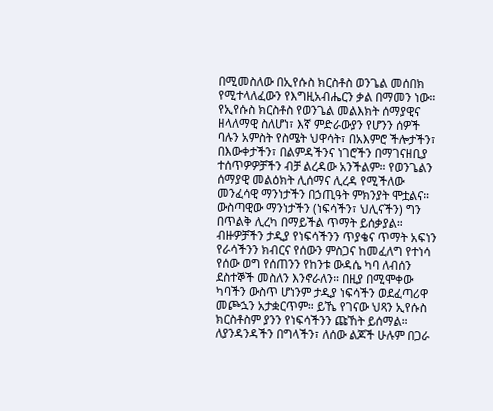በሚመስለው በኢየሱስ ክርስቶስ ወንጌል መሰበክ የሚተላለፈውን የእግዚአብሔርን ቃል በማመን ነው።
የኢየሱስ ክርስቶስ የወንጌል መልእክት ሰማያዊና ዘላለማዊ ስለሆነ፣ እኛ ምድራውያን የሆንን ሰዎች ባሉን አምስት የስሜት ህዋሳት፣ በአእምሮ ችሎታችን፣ በእውቀታችን፣ በልምዳችንና ነገሮችን በማገናዘቢያ ተሰጥዎዎቻችን ብቻ ልረዳው አንችልም። የወንጌልን ሰማያዊ መልዕክት ሊሰማና ሊረዳ የሚችለው መንፈሳዊ ማንነታችን በኃጢዓት ምክንያት ሞቷልና። ውስጣዊው ማንነታችን (ነፍሳችን፣ ህሊናችን) ግን በጥልቅ ሊረካ በማይችል ጥማት ይሰቃያል። ብዙዎቻችን ታዲያ የነፍሳችንን ጥያቄና ጥማት አፍነን የራሳችንን ክብርና የሰውን ምስጋና ከመፈለግ የተነሳ የሰው ወግ የሰጠንን የከንቱ ውዳሴ ካባ ለብሰን ደስተኞች መስለን እንኖራለን። በዚያ በሚሞቀው ካባችን ውስጥ ሆነንም ታዲያ ነፍሳችን ወደፈጣሪዋ መጮኋን አታቋርጥም። ይኼ የገናው ህጻን ኢየሱስ ክርስቶስም ያንን የነፍሳችንን ጩኸት ይሰማል። ለያንዳንዳችን በግላችን፣ ለሰው ልጆች ሁሉም በጋራ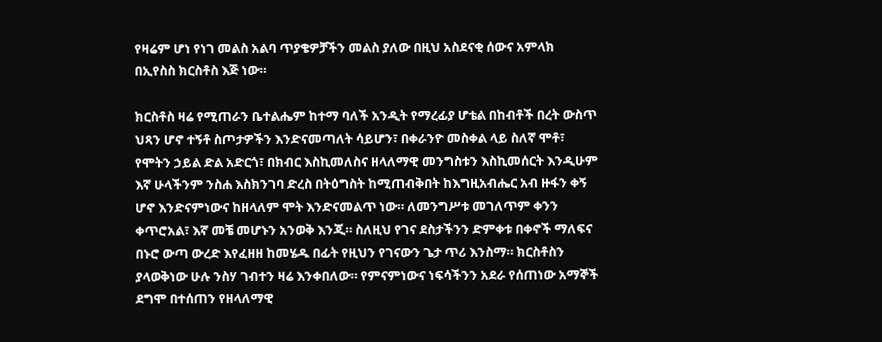የዛሬም ሆነ የነገ መልስ አልባ ጥያቄዎቻችን መልስ ያለው በዚህ አስደናቂ ሰውና አምላክ በኢየስስ ክርስቶስ እጅ ነው።

ክርስቶስ ዛሬ የሚጠራን ቤተልሔም ከተማ ባለች አንዲት የማረፊያ ሆቴል በከብቶች በረት ውስጥ ህጻን ሆኖ ተኝቶ ስጦታዎችን እንድናመጣለት ሳይሆን፣ በቀራንዮ መስቀል ላይ ስለኛ ሞቶ፣ የሞትን ኃይል ድል አድርጎ፣ በክብር እስኪመለስና ዘላለማዊ መንግስቱን እስኪመሰርት እንዲሁም እኛ ሁላችንም ንስሐ እስክንገባ ድረስ በትዕግስት ከሚጠብቅበት ከእግዚአብሔር አብ ዙፋን ቀኝ ሆኖ እንድናምነውና ከዘላለም ሞት እንድናመልጥ ነው። ለመንግሥቱ መገለጥም ቀንን ቀጥሮአል፣ እኛ መቼ መሆኑን አንወቅ እንጂ። ስለዚህ የገና ደስታችንን ድምቀቱ በቀኖች ማለፍና በኑሮ ውጣ ውረድ እየፈዘዘ ከመሄዱ በፊት የዚህን የገናውን ጌታ ጥሪ እንስማ። ክርስቶስን ያላወቅነው ሁሉ ንስሃ ገብተን ዛሬ እንቀበለው። የምናምነውና ነፍሳችንን አደራ የሰጠነው አማኞች ደግሞ በተሰጠን የዘላለማዊ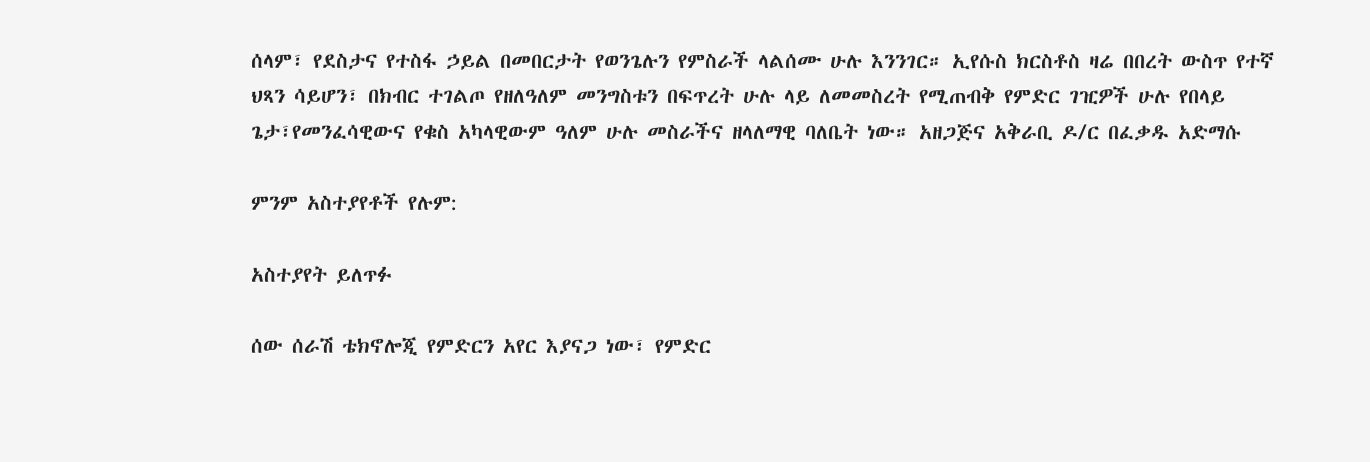ሰላም፣ የደስታና የተስፋ ኃይል በመበርታት የወንጌሉን የምስራች ላልሰሙ ሁሉ እንንገር። ኢየሱስ ክርስቶስ ዛሬ በበረት ውስጥ የተኛ ህጻን ሳይሆን፣ በክብር ተገልጦ የዘለዓለም መንግስቱን በፍጥረት ሁሉ ላይ ለመመስረት የሚጠብቅ የምድር ገዢዎች ሁሉ የበላይ ጌታ፣የመንፈሳዊውና የቁስ አካላዊውም ዓለም ሁሉ መስራችና ዘላለማዊ ባለቤት ነው። አዘጋጅና አቅራቢ ዶ/ር በፈቃዱ አድማሱ

ምንም አስተያየቶች የሉም:

አስተያየት ይለጥፉ

ሰው ሰራሽ ቴክኖሎጂ የምድርን አየር እያናጋ ነው፣ የምድር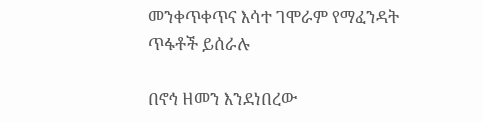መንቀጥቀጥና እሳተ ገሞራም የማፈንዳት ጥፋቶች ይሰራሉ

በኖኅ ዘመን እንደነበረው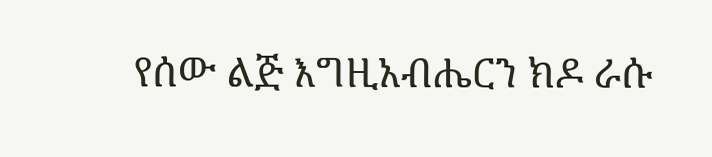የሰው ልጅ እግዚአብሔርን ክዶ ራሱ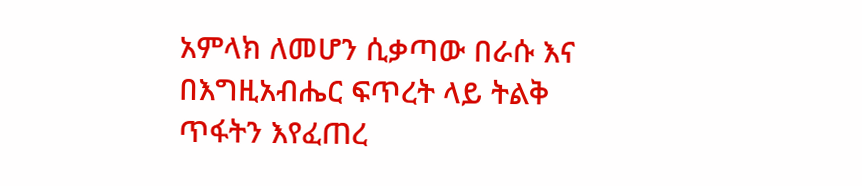አምላክ ለመሆን ሲቃጣው በራሱ እና በእግዚአብሔር ፍጥረት ላይ ትልቅ ጥፋትን እየፈጠረ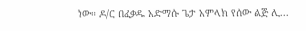ነው። ዶ/ር በፈቃዱ አድማሱ ጌታ አምላክ የሰው ልጅ ሊ...